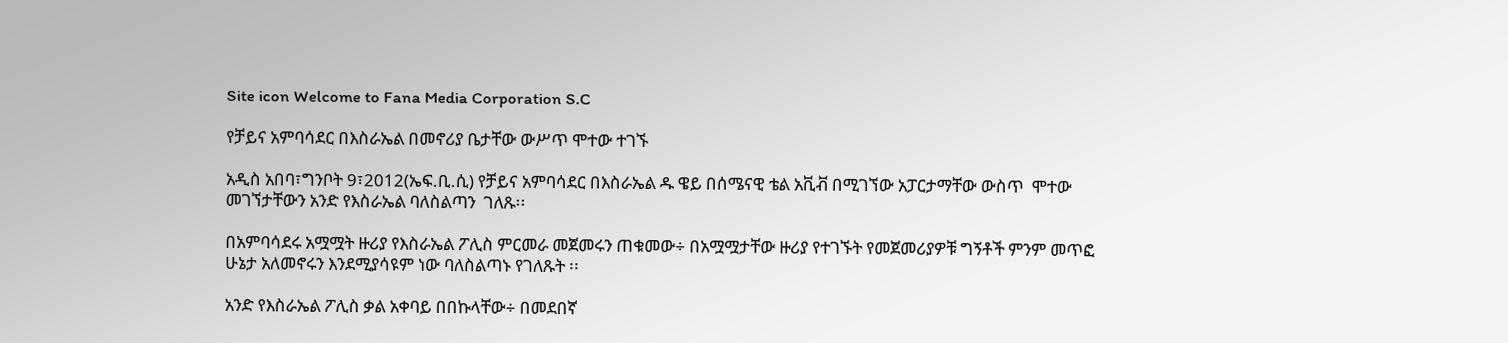Site icon Welcome to Fana Media Corporation S.C

የቻይና አምባሳደር በእስራኤል በመኖሪያ ቤታቸው ውሥጥ ሞተው ተገኙ

አዲስ አበባ፣ግንቦት 9፣2012(ኤፍ.ቢ.ሲ) የቻይና አምባሳደር በእስራኤል ዱ ዌይ በሰሜናዊ ቴል አቪቭ በሚገኘው አፓርታማቸው ውስጥ  ሞተው መገኘታቸውን አንድ የእስራኤል ባለስልጣን  ገለጹ፡፡

በአምባሳደሩ አሟሟት ዙሪያ የእስራኤል ፖሊስ ምርመራ መጀመሩን ጠቁመው÷ በአሟሟታቸው ዙሪያ የተገኙት የመጀመሪያዎቹ ግኝቶች ምንም መጥፎ ሁኔታ አለመኖሩን እንደሚያሳዩም ነው ባለስልጣኑ የገለጹት ፡፡

አንድ የእስራኤል ፖሊስ ቃል አቀባይ በበኩላቸው÷ በመደበኛ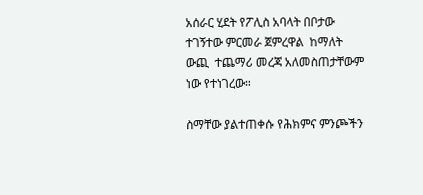አሰራር ሂደት የፖሊስ አባላት በቦታው ተገኝተው ምርመራ ጀምረዋል  ከማለት ውጪ  ተጨማሪ መረጃ አለመስጠታቸውም ነው የተነገረው።

ስማቸው ያልተጠቀሱ የሕክምና ምንጮችን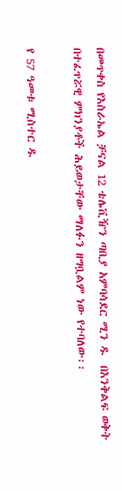በመጥቀስ የእስራኤል ቻናል 12 ቴሌቪዥን ጣቢያ አምባሳደር ሚን ዱ  በእንቅልፍ ወቅት በተፈጥሯዊ ምክንያቶች ሕይወታቸው ማለፉን ዘግቧልም ነው የተባለው፡፡

የ 57 ዓመቱ ሚስተር ዱ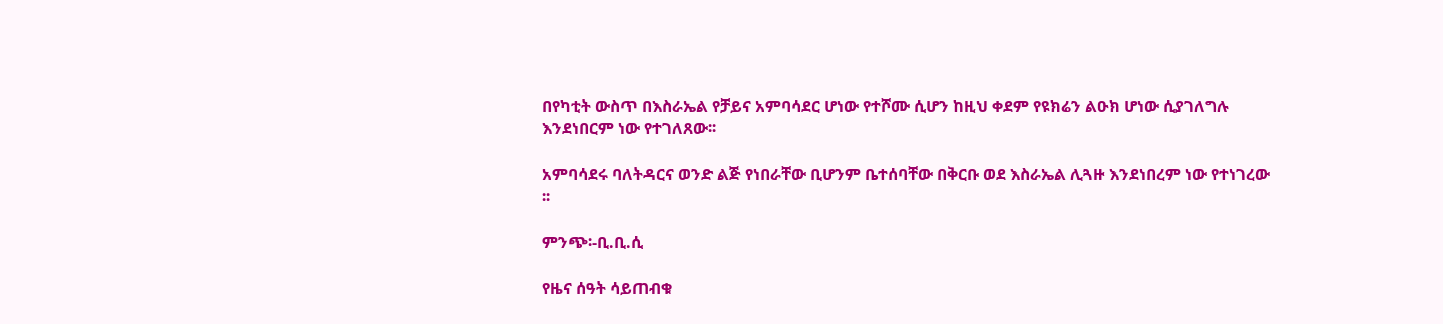በየካቲት ውስጥ በእስራኤል የቻይና አምባሳደር ሆነው የተሾሙ ሲሆን ከዚህ ቀደም የዩክሬን ልዑክ ሆነው ሲያገለግሉ  እንደነበርም ነው የተገለጸው፡፡

አምባሳደሩ ባለትዳርና ወንድ ልጅ የነበራቸው ቢሆንም ቤተሰባቸው በቅርቡ ወደ እስራኤል ሊጓዙ እንደነበረም ነው የተነገረው ፡፡

ምንጭ፡-ቢ.ቢ.ሲ

የዜና ሰዓት ሳይጠብቁ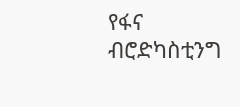የፋና ብሮድካስቲንግ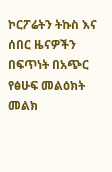ኮርፖሬትን ትኩስ እና ሰበር ዜናዎችን በፍጥነት በአጭር የፅሁፍ መልዕክት መልክ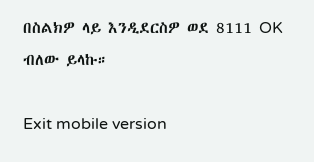በስልክዎ ላይ እንዲደርስዎ ወደ 8111 OK ብለው ይላኩ።

Exit mobile version